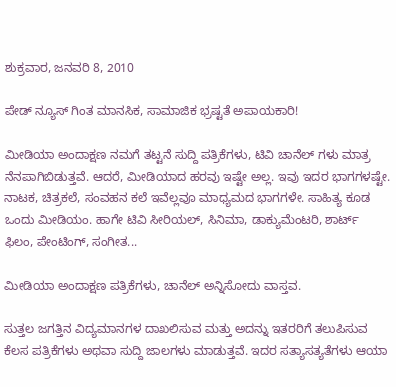ಶುಕ್ರವಾರ, ಜನವರಿ 8, 2010

ಪೇಡ್ ನ್ಯೂಸ್ ಗಿಂತ ಮಾನಸಿಕ, ಸಾಮಾಜಿಕ ಭ್ರಷ್ಟತೆ ಅಪಾಯಕಾರಿ!

ಮೀಡಿಯಾ ಅಂದಾಕ್ಷಣ ನಮಗೆ ತಟ್ಟನೆ ಸುದ್ದಿ ಪತ್ರಿಕೆಗಳು, ಟಿವಿ ಚಾನೆಲ್ ಗಳು ಮಾತ್ರ ನೆನಪಾಗಿಬಿಡುತ್ತವೆ. ಆದರೆ, ಮೀಡಿಯಾದ ಹರವು ಇಷ್ಟೇ ಅಲ್ಲ. ಇವು ಇದರ ಭಾಗಗಳಷ್ಟೇ. ನಾಟಕ, ಚಿತ್ರಕಲೆ, ಸಂವಹನ ಕಲೆ ಇವೆಲ್ಲವೂ ಮಾಧ್ಯಮದ ಭಾಗಗಳೇ. ಸಾಹಿತ್ಯ ಕೂಡ ಒಂದು ಮೀಡಿಯಂ. ಹಾಗೇ ಟಿವಿ ಸೀರಿಯಲ್, ಸಿನಿಮಾ, ಡಾಕ್ಯುಮೆಂಟರಿ, ಶಾರ್ಟ್ ಫಿಲಂ, ಪೇಂಟಿಂಗ್, ಸಂಗೀತ...

ಮೀಡಿಯಾ ಅಂದಾಕ್ಷಣ ಪತ್ರಿಕೆಗಳು, ಚಾನೆಲ್ ಅನ್ನಿಸೋದು ವಾಸ್ತವ.

ಸುತ್ತಲ ಜಗತ್ತಿನ ವಿದ್ಯಮಾನಗಳ ದಾಖಲಿಸುವ ಮತ್ತು ಅದನ್ನು ಇತರರಿಗೆ ತಲುಪಿಸುವ ಕೆಲಸ ಪತ್ರಿಕೆಗಳು ಅಥವಾ ಸುದ್ದಿ ಜಾಲಗಳು ಮಾಡುತ್ತವೆ. ಇದರ ಸತ್ಯಾಸತ್ಯತೆಗಳು ಆಯಾ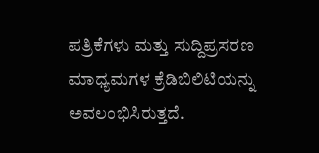ಪತ್ರಿಕೆಗಳು ಮತ್ತು ಸುದ್ದಿಪ್ರಸರಣ ಮಾಧ್ಯಮಗಳ ಕ್ರೆಡಿಬಿಲಿಟಿಯನ್ನು ಅವಲಂಭಿಸಿರುತ್ತದೆ.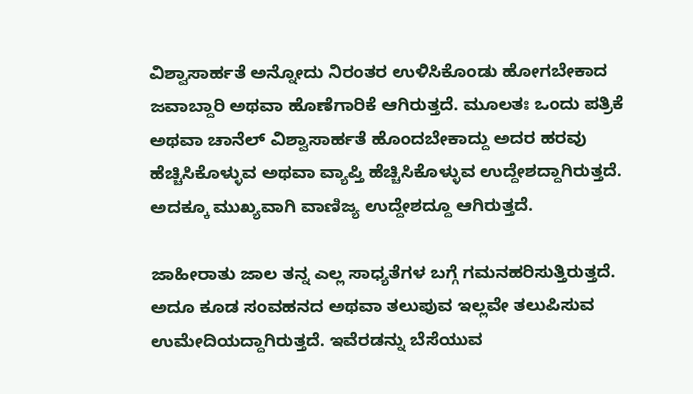ವಿಶ್ವಾಸಾರ್ಹತೆ ಅನ್ನೋದು ನಿರಂತರ ಉಳಿಸಿಕೊಂಡು ಹೋಗಬೇಕಾದ ಜವಾಬ್ದಾರಿ ಅಥವಾ ಹೊಣೆಗಾರಿಕೆ ಆಗಿರುತ್ತದೆ. ಮೂಲತಃ ಒಂದು ಪತ್ರಿಕೆ ಅಥವಾ ಚಾನೆಲ್ ವಿಶ್ವಾಸಾರ್ಹತೆ ಹೊಂದಬೇಕಾದ್ದು ಅದರ ಹರವು ಹೆಚ್ಚಿಸಿಕೊಳ್ಳುವ ಅಥವಾ ವ್ಯಾಪ್ತಿ ಹೆಚ್ಚಿಸಿಕೊಳ್ಳುವ ಉದ್ದೇಶದ್ದಾಗಿರುತ್ತದೆ. ಅದಕ್ಕೂ ಮುಖ್ಯವಾಗಿ ವಾಣಿಜ್ಯ ಉದ್ದೇಶದ್ದೂ ಆಗಿರುತ್ತದೆ.

ಜಾಹೀರಾತು ಜಾಲ ತನ್ನ ಎಲ್ಲ ಸಾಧ್ಯತೆಗಳ ಬಗ್ಗೆ ಗಮನಹರಿಸುತ್ತಿರುತ್ತದೆ. ಅದೂ ಕೂಡ ಸಂವಹನದ ಅಥವಾ ತಲುಪುವ ಇಲ್ಲವೇ ತಲುಪಿಸುವ ಉಮೇದಿಯದ್ದಾಗಿರುತ್ತದೆ. ಇವೆರಡನ್ನು ಬೆಸೆಯುವ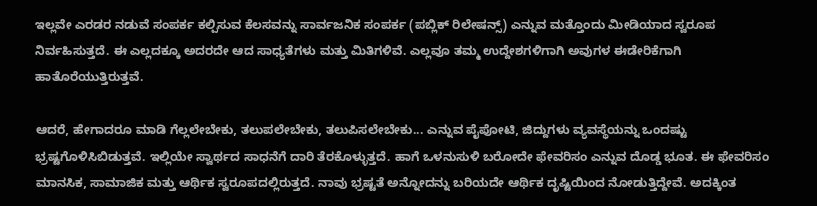ಇಲ್ಲವೇ ಎರಡರ ನಡುವೆ ಸಂಪರ್ಕ ಕಲ್ಪಿಸುವ ಕೆಲಸವನ್ನು ಸಾರ್ವಜನಿಕ ಸಂಪರ್ಕ (ಪಬ್ಲಿಕ್ ರಿಲೇಷನ್ಸ್) ಎನ್ನುವ ಮತ್ತೊಂದು ಮೀಡಿಯಾದ ಸ್ವರೂಪ ನಿರ್ವಹಿಸುತ್ತದೆ. ಈ ಎಲ್ಲದಕ್ಕೂ ಅದರದೇ ಆದ ಸಾಧ್ಯತೆಗಳು ಮತ್ತು ಮಿತಿಗಳಿವೆ. ಎಲ್ಲವೂ ತಮ್ಮ ಉದ್ದೇಶಗಳಿಗಾಗಿ ಅವುಗಳ ಈಡೇರಿಕೆಗಾಗಿ ಹಾತೊರೆಯುತ್ತಿರುತ್ತವೆ.

ಆದರೆ, ಹೇಗಾದರೂ ಮಾಡಿ ಗೆಲ್ಲಲೇಬೇಕು, ತಲುಪಲೇಬೇಕು, ತಲುಪಿಸಲೇಬೇಕು... ಎನ್ನುವ ಪೈಪೋಟಿ, ಜಿದ್ದುಗಳು ವ್ಯವಸ್ಥೆಯನ್ನು ಒಂದಷ್ಟು ಭ್ರಷ್ಟಗೊಳಿಸಿಬಿಡುತ್ತವೆ. ಇಲ್ಲಿಯೇ ಸ್ವಾರ್ಥದ ಸಾಧನೆಗೆ ದಾರಿ ತೆರಕೊಳ್ಳುತ್ತದೆ. ಹಾಗೆ ಒಳನುಸುಳಿ ಬರೋದೇ ಫೇವರಿಸಂ ಎನ್ನುವ ದೊಡ್ಡ ಭೂತ. ಈ ಫೇವರಿಸಂ ಮಾನಸಿಕ, ಸಾಮಾಜಿಕ ಮತ್ತು ಆರ್ಥಿಕ ಸ್ವರೂಪದಲ್ಲಿರುತ್ತದೆ. ನಾವು ಭ್ರಷ್ಟತೆ ಅನ್ನೋದನ್ನು ಬರಿಯದೇ ಆರ್ಥಿಕ ದೃಷ್ಟಿಯಿಂದ ನೋಡುತ್ತಿದ್ದೇವೆ. ಅದಕ್ಕಿಂತ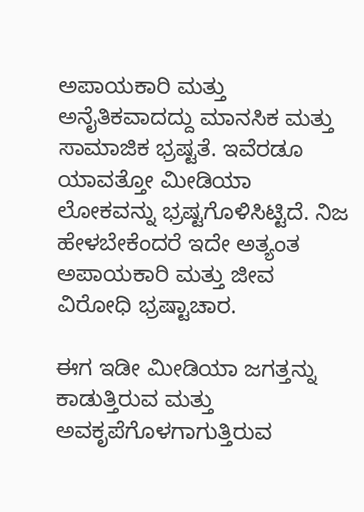ಅಪಾಯಕಾರಿ ಮತ್ತು ಅನೈತಿಕವಾದದ್ದು ಮಾನಸಿಕ ಮತ್ತು ಸಾಮಾಜಿಕ ಭ್ರಷ್ಟತೆ. ಇವೆರಡೂ ಯಾವತ್ತೋ ಮೀಡಿಯಾ ಲೋಕವನ್ನು ಭ್ರಷ್ಟಗೊಳಿಸಿಟ್ಟಿದೆ. ನಿಜ ಹೇಳಬೇಕೆಂದರೆ ಇದೇ ಅತ್ಯಂತ ಅಪಾಯಕಾರಿ ಮತ್ತು ಜೀವ ವಿರೋಧಿ ಭ್ರಷ್ಟಾಚಾರ.

ಈಗ ಇಡೀ ಮೀಡಿಯಾ ಜಗತ್ತನ್ನು ಕಾಡುತ್ತಿರುವ ಮತ್ತು ಅವಕೃಪೆಗೊಳಗಾಗುತ್ತಿರುವ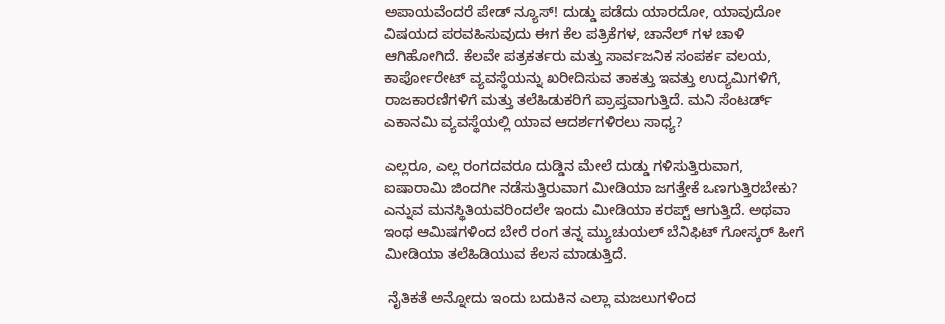ಅಪಾಯವೆಂದರೆ ಪೇಡ್ ನ್ಯೂಸ್! ದುಡ್ಡು ಪಡೆದು ಯಾರದೋ, ಯಾವುದೋ ವಿಷಯದ ಪರವಹಿಸುವುದು ಈಗ ಕೆಲ ಪತ್ರಿಕೆಗಳ, ಚಾನೆಲ್ ಗಳ ಚಾಳಿ ಆಗಿಹೋಗಿದೆ. ಕೆಲವೇ ಪತ್ರಕರ್ತರು ಮತ್ತು ಸಾರ್ವಜನಿಕ ಸಂಪರ್ಕ ವಲಯ, ಕಾರ್ಪೋರೇಟ್ ವ್ಯವಸ್ಥೆಯನ್ನು ಖರೀದಿಸುವ ತಾಕತ್ತು ಇವತ್ತು ಉದ್ಯಮಿಗಳಿಗೆ, ರಾಜಕಾರಣಿಗಳಿಗೆ ಮತ್ತು ತಲೆಹಿಡುಕರಿಗೆ ಪ್ರಾಪ್ತವಾಗುತ್ತಿದೆ. ಮನಿ ಸೆಂಟರ್ಡ್ ಎಕಾನಮಿ ವ್ಯವಸ್ಥೆಯಲ್ಲಿ ಯಾವ ಆದರ್ಶಗಳಿರಲು ಸಾಧ್ಯ?

ಎಲ್ಲರೂ, ಎಲ್ಲ ರಂಗದವರೂ ದುಡ್ಡಿನ ಮೇಲೆ ದುಡ್ಡು ಗಳಿಸುತ್ತಿರುವಾಗ, ಐಷಾರಾಮಿ ಜಿಂದಗೀ ನಡೆಸುತ್ತಿರುವಾಗ ಮೀಡಿಯಾ ಜಗತ್ತೇಕೆ ಒಣಗುತ್ತಿರಬೇಕು? ಎನ್ನುವ ಮನಸ್ಥಿತಿಯವರಿಂದಲೇ ಇಂದು ಮೀಡಿಯಾ ಕರಪ್ಟ್ ಆಗುತ್ತಿದೆ. ಅಥವಾ ಇಂಥ ಆಮಿಷಗಳಿಂದ ಬೇರೆ ರಂಗ ತನ್ನ ಮ್ಯುಚುಯಲ್ ಬೆನಿಫಿಟ್ ಗೋಸ್ಕರ್ ಹೀಗೆ ಮೀಡಿಯಾ ತಲೆಹಿಡಿಯುವ ಕೆಲಸ ಮಾಡುತ್ತಿದೆ.

 ನೈತಿಕತೆ ಅನ್ನೋದು ಇಂದು ಬದುಕಿನ ಎಲ್ಲಾ ಮಜಲುಗಳಿಂದ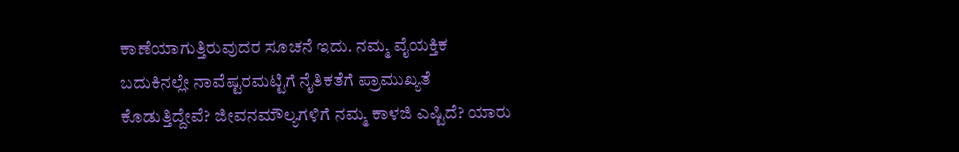ಕಾಣೆಯಾಗುತ್ತಿರುವುದರ ಸೂಚನೆ ಇದು. ನಮ್ಮ ವೈಯಕ್ತಿಕ ಬದುಕಿನಲ್ಲೇ ನಾವೆಷ್ಟರಮಟ್ಟಿಗೆ ನೈತಿಕತೆಗೆ ಪ್ರಾಮುಖ್ಯತೆ ಕೊಡುತ್ತಿದ್ದೇವೆ? ಜೀವನಮೌಲ್ಯಗಳಿಗೆ ನಮ್ಮ ಕಾಳಜಿ ಎಷ್ಟಿದೆ? ಯಾರು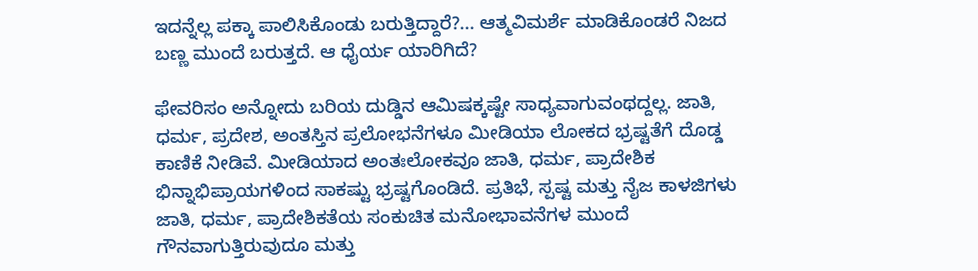ಇದನ್ನೆಲ್ಲ ಪಕ್ಕಾ ಪಾಲಿಸಿಕೊಂಡು ಬರುತ್ತಿದ್ದಾರೆ?... ಆತ್ಮವಿಮರ್ಶೆ ಮಾಡಿಕೊಂಡರೆ ನಿಜದ ಬಣ್ಣ ಮುಂದೆ ಬರುತ್ತದೆ. ಆ ಧೈರ್ಯ ಯಾರಿಗಿದೆ?

ಫೇವರಿಸಂ ಅನ್ನೋದು ಬರಿಯ ದುಡ್ಡಿನ ಆಮಿಷಕ್ಕಷ್ಟೇ ಸಾಧ್ಯವಾಗುವಂಥದ್ದಲ್ಲ. ಜಾತಿ, ಧರ್ಮ, ಪ್ರದೇಶ, ಅಂತಸ್ತಿನ ಪ್ರಲೋಭನೆಗಳೂ ಮೀಡಿಯಾ ಲೋಕದ ಭ್ರಷ್ಟತೆಗೆ ದೊಡ್ಡ ಕಾಣಿಕೆ ನೀಡಿವೆ. ಮೀಡಿಯಾದ ಅಂತಃಲೋಕವೂ ಜಾತಿ, ಧರ್ಮ, ಪ್ರಾದೇಶಿಕ ಭಿನ್ನಾಭಿಪ್ರಾಯಗಳಿಂದ ಸಾಕಷ್ಟು ಭ್ರಷ್ಟಗೊಂಡಿದೆ. ಪ್ರತಿಭೆ, ಸ್ಪಷ್ಟ ಮತ್ತು ನೈಜ ಕಾಳಜಿಗಳು ಜಾತಿ, ಧರ್ಮ, ಪ್ರಾದೇಶಿಕತೆಯ ಸಂಕುಚಿತ ಮನೋಭಾವನೆಗಳ ಮುಂದೆ  ಗೌನವಾಗುತ್ತಿರುವುದೂ ಮತ್ತು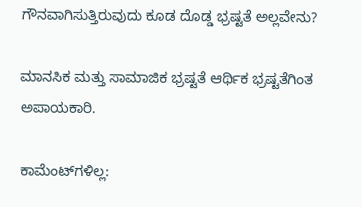ಗೌನವಾಗಿಸುತ್ತಿರುವುದು ಕೂಡ ದೊಡ್ಡ ಭ್ರಷ್ಟತೆ ಅಲ್ಲವೇನು?

ಮಾನಸಿಕ ಮತ್ತು ಸಾಮಾಜಿಕ ಭ್ರಷ್ಟತೆ ಆರ್ಥಿಕ ಭ್ರಷ್ಟತೆಗಿಂತ ಅಪಾಯಕಾರಿ.

ಕಾಮೆಂಟ್‌ಗಳಿಲ್ಲ: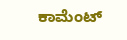ಕಾಮೆಂಟ್‌‌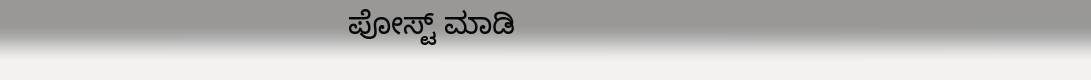ಪೋಸ್ಟ್‌ ಮಾಡಿ